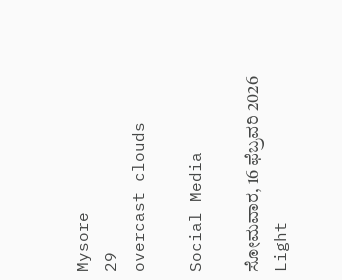Mysore
29
overcast clouds

Social Media

ಸೋಮವಾರ, 16 ಫೆಬ್ರವರಿ 2026
Light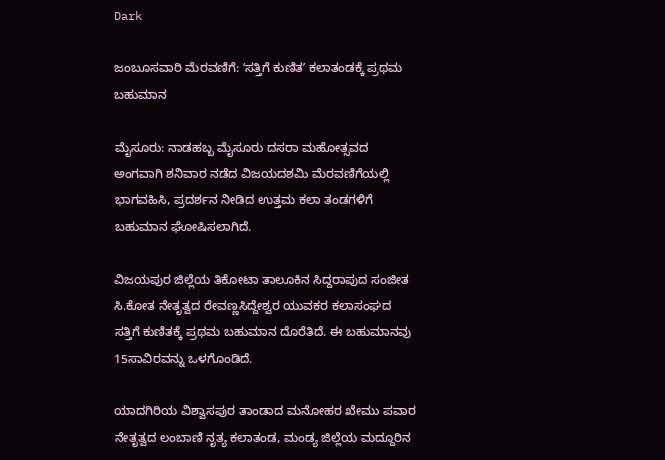Dark

ಜಂಬೂಸವಾರಿ ಮೆರವಣಿಗೆ: ʻಸತ್ತಿಗೆ ಕುಣಿತʼ ಕಲಾತಂಡಕ್ಕೆ ಪ್ರಥಮ ಬಹುಮಾನ

ಮೈಸೂರು: ನಾಡಹಬ್ಬ ಮೈಸೂರು ದಸರಾ ಮಹೋತ್ಸವದ ಅಂಗವಾಗಿ ಶನಿವಾರ ನಡೆದ ವಿಜಯದಶಮಿ ಮೆರವಣಿಗೆಯಲ್ಲಿ ಭಾಗವಹಿಸಿ, ಪ್ರದರ್ಶನ ನೀಡಿದ ಉತ್ತಮ ಕಲಾ ತಂಡಗಳಿಗೆ ಬಹುಮಾನ ಘೋಷಿಸಲಾಗಿದೆ.

ವಿಜಯಪುರ ಜಿಲ್ಲೆಯ ತಿಕೋಟಾ ತಾಲೂಕಿನ ಸಿದ್ದರಾಪುದ ಸಂಜೀತ ಸಿ.ಕೋತ ನೇತೃತ್ವದ ರೇವಣ್ಣಸಿದ್ದೇಶ್ವರ ಯುವಕರ ಕಲಾಸಂಘದ ಸತ್ತಿಗೆ ಕುಣಿತಕ್ಕೆ ಪ್ರಥಮ ಬಹುಮಾನ ದೊರೆತಿದೆ. ಈ ಬಹುಮಾನವು 15ಸಾವಿರವನ್ನು ಒಳಗೊಂಡಿದೆ.

ಯಾದಗಿರಿಯ ವಿಶ್ವಾಸಪುರ ತಾಂಡಾದ ಮನೋಹರ ಖೇಮು ಪವಾರ ನೇತೃತ್ವದ ಲಂಬಾಣಿ ನೃತ್ಯ ಕಲಾತಂಡ, ಮಂಡ್ಯ ಜಿಲ್ಲೆಯ ಮದ್ದೂರಿನ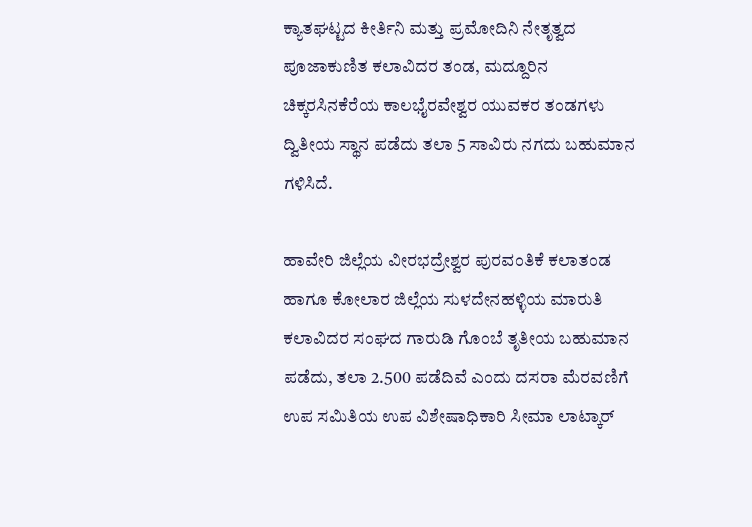ಕ್ಯಾತಘಟ್ಟದ ಕೀರ್ತಿನಿ ಮತ್ತು ಪ್ರಮೋದಿನಿ ನೇತೃತ್ವದ ಪೂಜಾಕುಣಿತ ಕಲಾವಿದರ ತಂಡ, ಮದ್ದೂರಿನ ಚಿಕ್ಕರಸಿನಕೆರೆಯ ಕಾಲಭೈರವೇಶ್ವರ ಯುವಕರ ತಂಡಗಳು ದ್ವಿತೀಯ ಸ್ಥಾನ ಪಡೆದು ತಲಾ 5 ಸಾವಿರು ನಗದು ಬಹುಮಾನ ಗಳಿಸಿದೆ.

ಹಾವೇರಿ ಜಿಲ್ಲೆಯ ವೀರಭದ್ರೇಶ್ವರ ಪುರವಂತಿಕೆ ಕಲಾತಂಡ ಹಾಗೂ ಕೋಲಾರ ಜಿಲ್ಲೆಯ ಸುಳದೇನಹಳ್ಳಿಯ ಮಾರುತಿ ಕಲಾವಿದರ ಸಂಘದ ಗಾರುಡಿ ಗೊಂಬೆ ತೃತೀಯ ಬಹುಮಾನ ಪಡೆದು, ತಲಾ 2.500 ಪಡೆದಿವೆ ಎಂದು ದಸರಾ ಮೆರವಣಿಗೆ ಉಪ ಸಮಿತಿಯ ಉಪ ವಿಶೇಷಾಧಿಕಾರಿ ಸೀಮಾ ಲಾಟ್ಕಾರ್‌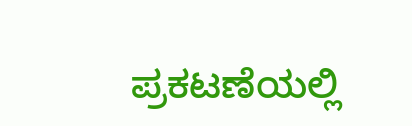ಪ್ರಕಟಣೆಯಲ್ಲಿ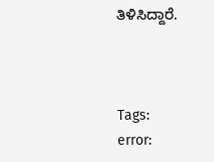ತಿಳಿಸಿದ್ದಾರೆ.



Tags:
error: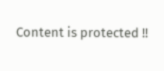Content is protected !!